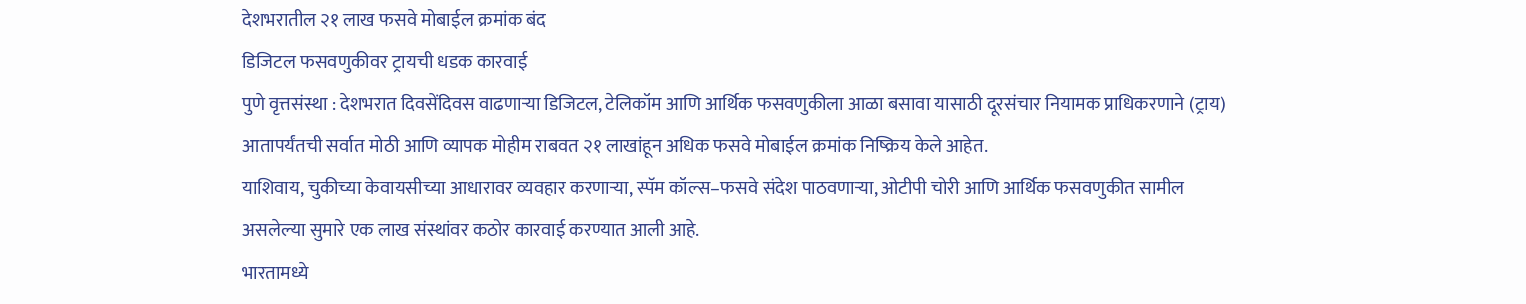देशभरातील २१ लाख फसवे मोबाईल क्रमांक बंद
डिजिटल फसवणुकीवर ट्रायची धडक कारवाई
पुणे वृत्तसंस्था : देशभरात दिवसेंदिवस वाढणाऱ्या डिजिटल, टेलिकॉम आणि आर्थिक फसवणुकीला आळा बसावा यासाठी दूरसंचार नियामक प्राधिकरणाने (ट्राय) आतापर्यंतची सर्वात मोठी आणि व्यापक मोहीम राबवत २१ लाखांहून अधिक फसवे मोबाईल क्रमांक निष्क्रिय केले आहेत.
याशिवाय, चुकीच्या केवायसीच्या आधारावर व्यवहार करणाऱ्या, स्पॅम कॉल्स–फसवे संदेश पाठवणाऱ्या, ओटीपी चोरी आणि आर्थिक फसवणुकीत सामील असलेल्या सुमारे एक लाख संस्थांवर कठोर कारवाई करण्यात आली आहे.
भारतामध्ये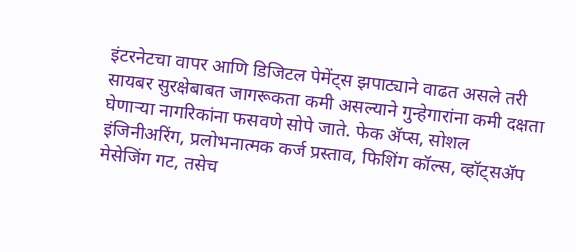इंटरनेटचा वापर आणि डिजिटल पेमेंट्स झपाट्याने वाढत असले तरी सायबर सुरक्षेबाबत जागरूकता कमी असल्याने गुन्हेगारांना कमी दक्षता घेणाऱ्या नागरिकांना फसवणे सोपे जाते. फेक ॲप्स, सोशल इंजिनीअरिंग, प्रलोभनात्मक कर्ज प्रस्ताव, फिशिंग कॉल्स, व्हॉट्सॲप मेसेजिंग गट, तसेच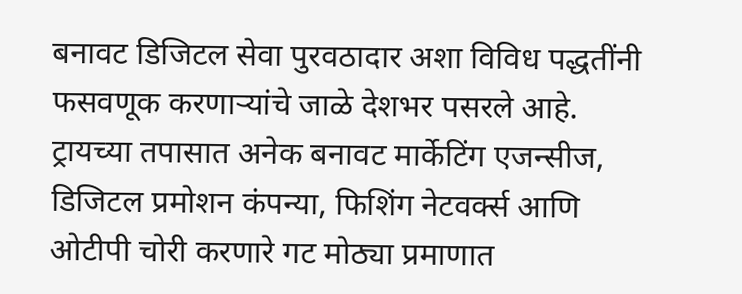बनावट डिजिटल सेवा पुरवठादार अशा विविध पद्धतींनी फसवणूक करणाऱ्यांचे जाळे देशभर पसरले आहे.
ट्रायच्या तपासात अनेक बनावट मार्केटिंग एजन्सीज, डिजिटल प्रमोशन कंपन्या, फिशिंग नेटवर्क्स आणि ओटीपी चोरी करणारे गट मोठ्या प्रमाणात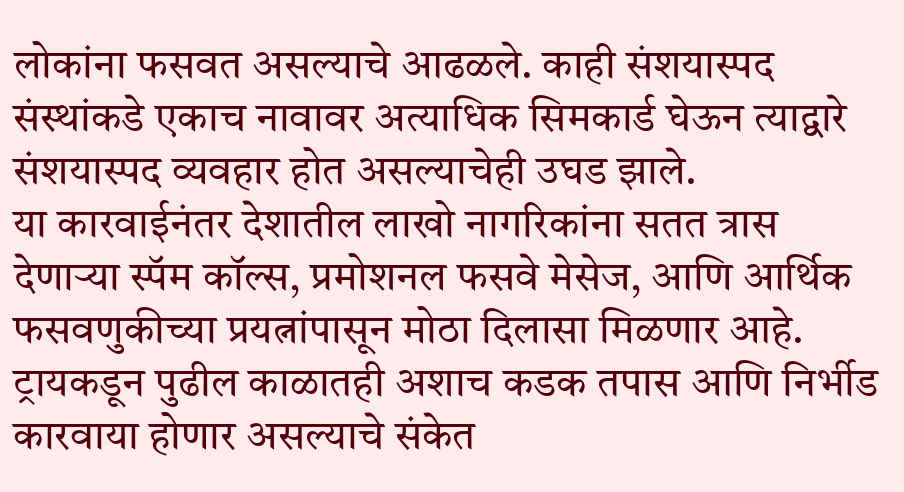लोकांना फसवत असल्याचे आढळले. काही संशयास्पद संस्थांकडे एकाच नावावर अत्याधिक सिमकार्ड घेऊन त्याद्वारे संशयास्पद व्यवहार होत असल्याचेही उघड झाले.
या कारवाईनंतर देशातील लाखो नागरिकांना सतत त्रास देणाऱ्या स्पॅम कॉल्स, प्रमोशनल फसवे मेसेज, आणि आर्थिक फसवणुकीच्या प्रयत्नांपासून मोठा दिलासा मिळणार आहे.
ट्रायकडून पुढील काळातही अशाच कडक तपास आणि निर्भीड कारवाया होणार असल्याचे संकेत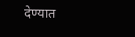देण्यात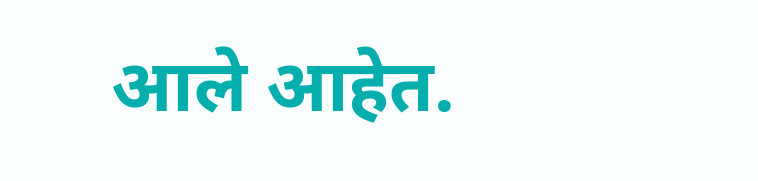आले आहेत.